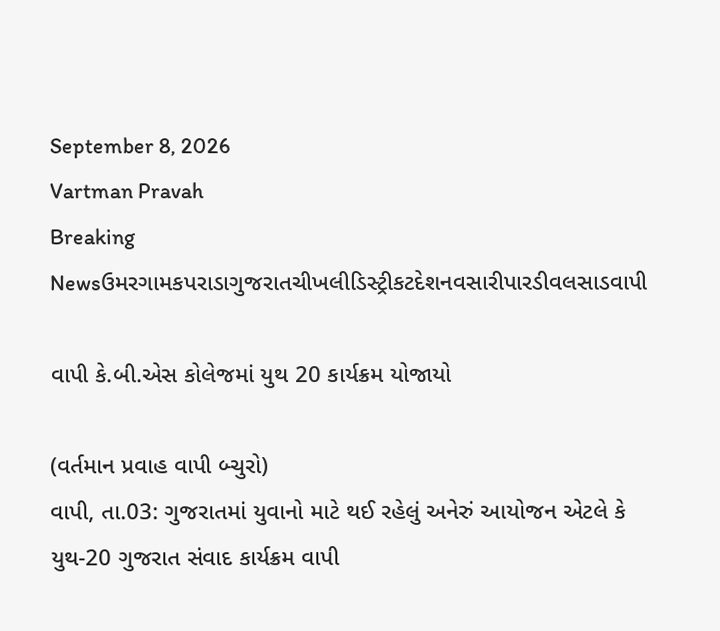September 8, 2026
Vartman Pravah
Breaking Newsઉમરગામકપરાડાગુજરાતચીખલીડિસ્ટ્રીકટદેશનવસારીપારડીવલસાડવાપી

વાપી કે.બી.એસ કોલેજમાં યુથ 20 કાર્યક્રમ યોજાયો

(વર્તમાન પ્રવાહ વાપી બ્‍ચુરો)
વાપી, તા.03: ગુજરાતમાં યુવાનો માટે થઈ રહેલું અનેરું આયોજન એટલે કે યુથ-20 ગુજરાત સંવાદ કાર્યક્રમ વાપી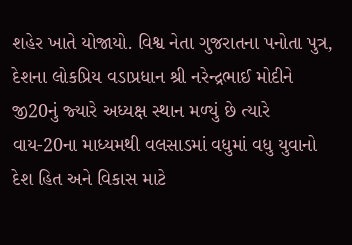શહેર ખાતે યોજાયો. વિશ્વ નેતા ગુજરાતના પનોતા પુત્ર, દેશના લોકપ્રિય વડાપ્રધાન શ્રી નરેન્‍દ્રભાઈ મોદીને જી20નું જ્‍યારે અધ્‍યક્ષ સ્‍થાન મળ્‍યું છે ત્‍યારે વાય-20ના માધ્‍યમથી વલસાડમાં વધુમાં વધુ યુવાનો દેશ હિત અને વિકાસ માટે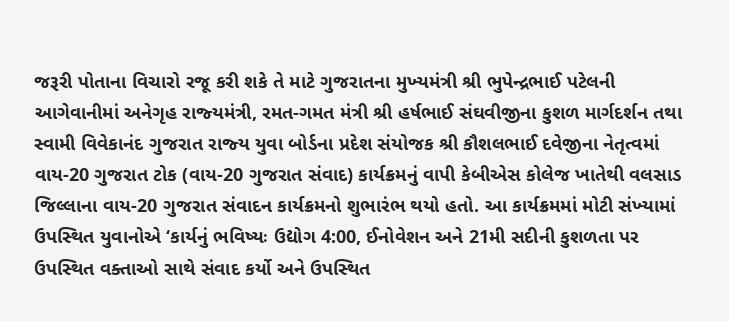જરૂરી પોતાના વિચારો રજૂ કરી શકે તે માટે ગુજરાતના મુખ્‍યમંત્રી શ્રી ભુપેન્‍દ્રભાઈ પટેલની આગેવાનીમાં અનેગૃહ રાજ્‍યમંત્રી, રમત-ગમત મંત્રી શ્રી હર્ષભાઈ સંઘવીજીના કુશળ માર્ગદર્શન તથા સ્‍વામી વિવેકાનંદ ગુજરાત રાજ્‍ય યુવા બોર્ડના પ્રદેશ સંયોજક શ્રી કૌશલભાઈ દવેજીના નેતૃત્‍વમાં વાય-20 ગુજરાત ટોક (વાય-20 ગુજરાત સંવાદ) કાર્યક્રમનું વાપી કેબીએસ કોલેજ ખાતેથી વલસાડ જિલ્લાના વાય-20 ગુજરાત સંવાદન કાર્યક્રમનો શુભારંભ થયો હતો. આ કાર્યક્રમમાં મોટી સંખ્‍યામાં ઉપસ્‍થિત યુવાનોએ ‘કાર્યનું ભવિષ્‍યઃ ઉદ્યોગ 4:00, ઈનોવેશન અને 21મી સદીની કુશળતા પર ઉપસ્‍થિત વક્‍તાઓ સાથે સંવાદ કર્યો અને ઉપસ્‍થિત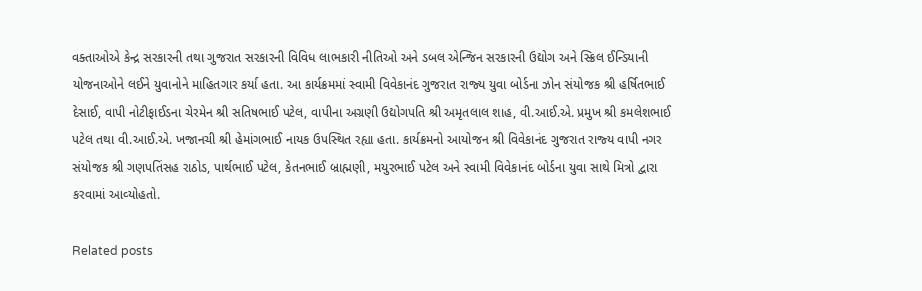વક્‍તાઓએ કેન્‍દ્ર સરકારની તથા ગુજરાત સરકારની વિવિધ લાભકારી નીતિઓ અને ડબલ એન્‍જિન સરકારની ઉદ્યોગ અને સ્‍ક્રિલ ઈન્‍ડિયાની યોજનાઓને લઈને યુવાનોને માહિતગાર કર્યા હતા. આ કાર્યક્રમમાં સ્‍વામી વિવેકાનંદ ગુજરાત રાજ્‍ય યુવા બોર્ડના ઝોન સંયોજક શ્રી હર્ષિતભાઈ દેસાઈ, વાપી નોટીફાઈડના ચેરમેન શ્રી સતિષભાઈ પટેલ, વાપીના અગ્રણી ઉદ્યોગપતિ શ્રી અમૃતલાલ શાહ, વી.આઈ.એ. પ્રમુખ શ્રી કમલેશભાઈ પટેલ તથા વી.આઈ.એ. ખજાનચી શ્રી હેમાંગભાઈ નાયક ઉપસ્‍થિત રહ્યા હતા. કાર્યક્રમનો આયોજન શ્રી વિવેકાનંદ ગુજરાત રાજ્‍ય વાપી નગર સંયોજક શ્રી ગણપતિંસહ રાઠોડ, પાર્થભાઈ પટેલ, કેતનભાઈ બ્રાહ્મણી, મયુરભાઈ પટેલ અને સ્‍વામી વિવેકાનંદ બોર્ડના યુવા સાથે મિત્રો દ્વારા કરવામાં આવ્‍યોહતો.

Related posts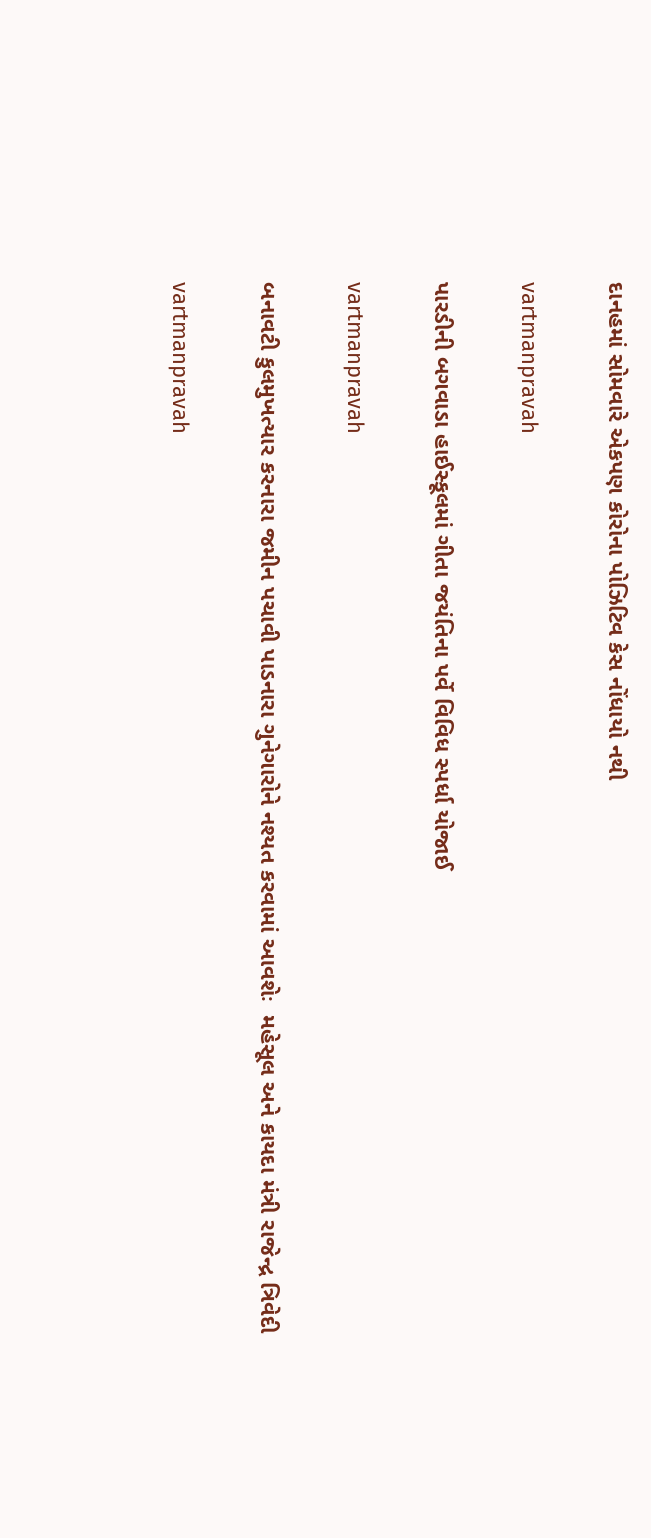દાનહમાં સોમવારે એકપણ કોરોના પોઝિટિવ કેસ નોંધાયો નથી

vartmanpravah

પારડીની બગવાડા હાઈસ્‍કૂલમાં ગીતા જયંતિના પર્વે વિવિધ સ્‍પર્ધા યોજાઈ

vartmanpravah

બનાવટી કુલમુખત્‍યાર કરનારા જમીન પચાવી પાડનારા ગુનેગારોને નશ્‍યત કરવામાં આવશેઃ  મહેસૂલ અને કાયદા મંત્રી રાજેન્‍દ્ર ત્રિવેદી

vartmanpravah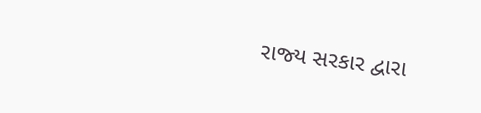રાજ્‍ય સરકાર દ્વારા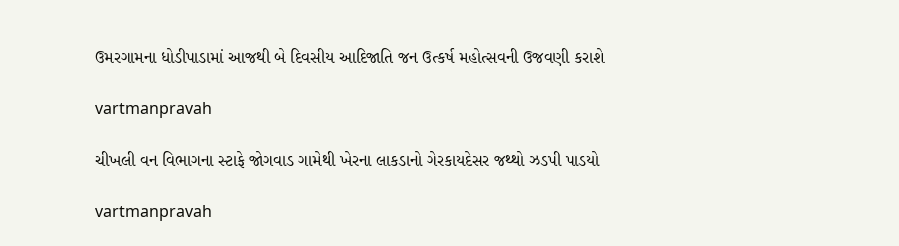ઉમરગામના ધોડીપાડામાં આજથી બે દિવસીય આદિજાતિ જન ઉત્‍કર્ષ મહોત્‍સવની ઉજવણી કરાશે

vartmanpravah

ચીખલી વન વિભાગના સ્‍ટાફે જોગવાડ ગામેથી ખેરના લાકડાનો ગેરકાયદેસર જથ્‍થો ઝડપી પાડયો

vartmanpravah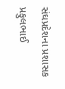સંઘપ્રદેશના પ્રશાસક પ્રફુલભાઈ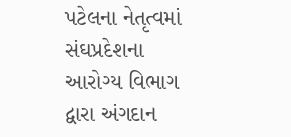પટેલના નેતૃત્‍વમાં સંઘપ્રદેશના આરોગ્‍ય વિભાગ દ્વારા અંગદાન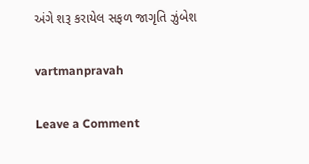અંગે શરૂ કરાયેલ સફળ જાગૃતિ ઝુંબેશ

vartmanpravah

Leave a Comment